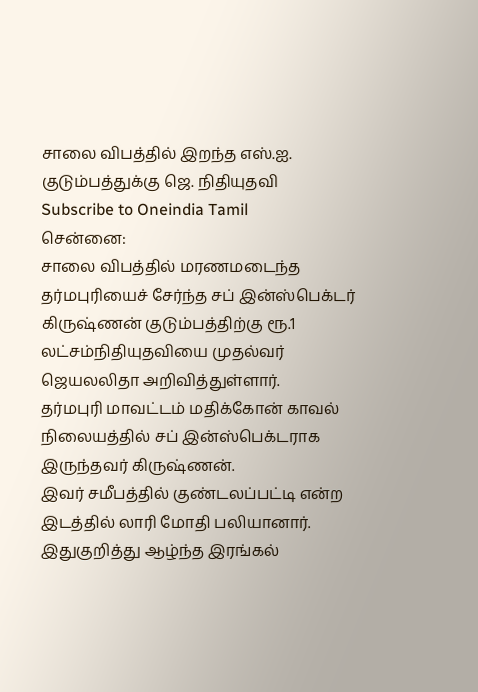சாலை விபத்தில் இறந்த எஸ்.ஐ. குடும்பத்துக்கு ஜெ. நிதியுதவி
Subscribe to Oneindia Tamil
சென்னை:
சாலை விபத்தில் மரணமடைந்த தர்மபுரியைச் சேர்ந்த சப் இன்ஸ்பெக்டர் கிருஷ்ணன் குடும்பத்திற்கு ரூ.1 லட்சம்நிதியுதவியை முதல்வர் ஜெயலலிதா அறிவித்துள்ளார்.
தர்மபுரி மாவட்டம் மதிக்கோன் காவல் நிலையத்தில் சப் இன்ஸ்பெக்டராக இருந்தவர் கிருஷ்ணன்.
இவர் சமீபத்தில் குண்டலப்பட்டி என்ற இடத்தில் லாரி மோதி பலியானார்.
இதுகுறித்து ஆழ்ந்த இரங்கல்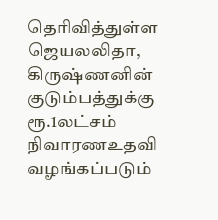தெரிவித்துள்ள ஜெயலலிதா, கிருஷ்ணனின் குடும்பத்துக்கு ரூ.1லட்சம் நிவாரணஉதவி வழங்கப்படும்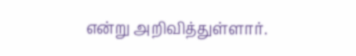என்று அறிவித்துள்ளார்.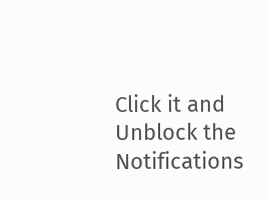Click it and Unblock the Notifications